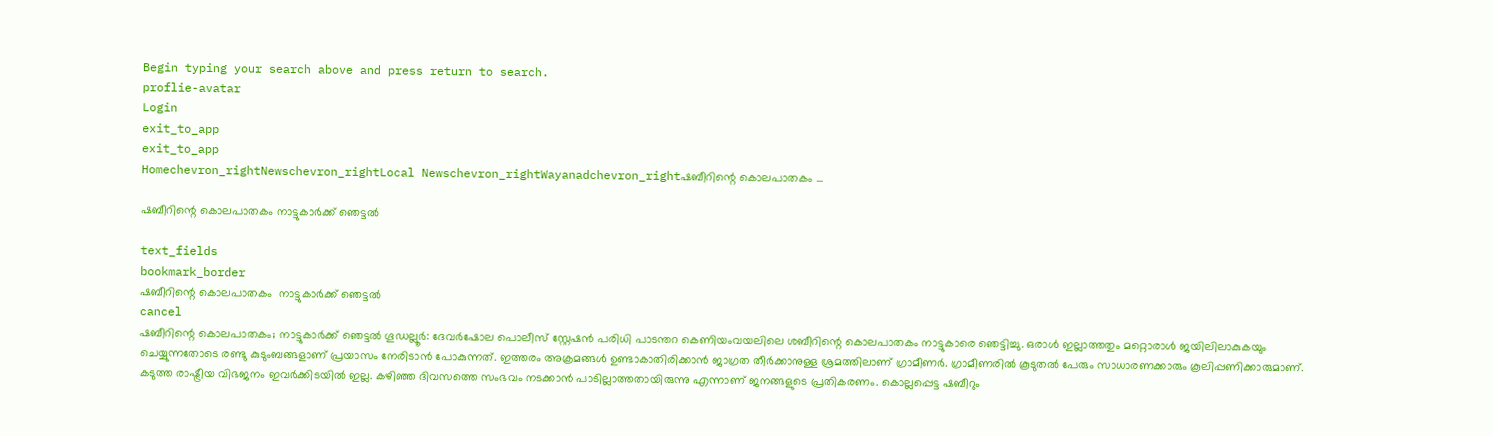Begin typing your search above and press return to search.
proflie-avatar
Login
exit_to_app
exit_to_app
Homechevron_rightNewschevron_rightLocal Newschevron_rightWayanadchevron_rightഷബീറിന്റെ കൊലപാതകം ...

ഷബീറിന്റെ കൊലപാതകം നാട്ടുകാർക്ക് ഞെട്ടൽ

text_fields
bookmark_border
ഷബീറിന്റെ കൊലപാതകം  നാട്ടുകാർക്ക് ഞെട്ടൽ
cancel
ഷബീറിന്റെ കൊലപാതകം; നാട്ടുകാർക്ക് ഞെട്ടൽ ഗൂഡല്ലൂർ: ദേവർഷോല പൊലീസ് സ്റ്റേഷൻ പരിധി പാടന്തറ കെണിയംവയലിലെ ശബീറിന്റെ കൊലപാതകം നാട്ടുകാരെ ഞെട്ടിച്ചു. ഒരാൾ ഇല്ലാത്തതും മറ്റൊരാൾ ജയിലിലാകുകയും ചെയ്യുന്നതോടെ രണ്ടു കുടുംബങ്ങളാണ് പ്രയാസം നേരിടാൻ പോകുന്നത്. ഇത്തരം അക്രമങ്ങൾ ഉണ്ടാകാതിരിക്കാൻ ജാഗ്രത തീർക്കാനുള്ള ശ്രമത്തിലാണ് ഗ്രാമീണർ. ഗ്രാമീണരിൽ കൂടുതൽ പേരും സാധാരണക്കാരും കൂലിപ്പണിക്കാരുമാണ്. കടുത്ത രാഷ്ട്രീയ വിഭജനം ഇവർക്കിടയിൽ ഇല്ല. കഴിഞ്ഞ ദിവസത്തെ സംഭവം നടക്കാൻ പാടില്ലാത്തതായിരുന്നു എന്നാണ് ജനങ്ങളുടെ പ്രതികരണം. കൊല്ലപ്പെട്ട ഷബീറും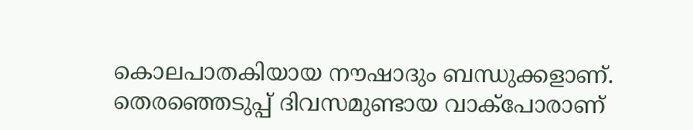കൊലപാതകിയായ നൗഷാദും ബന്ധുക്കളാണ്. തെരഞ്ഞെടുപ്പ് ദിവസമുണ്ടായ വാക്പോരാണ്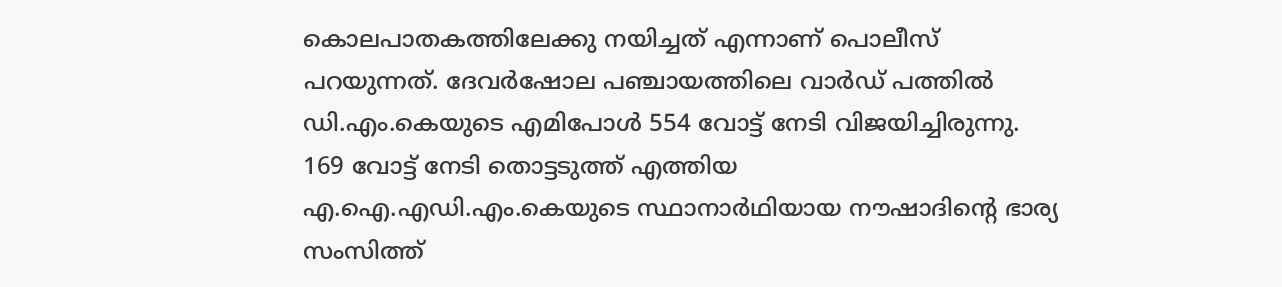കൊലപാതകത്തിലേക്കു നയിച്ചത് എന്നാണ് പൊലീസ് പറയുന്നത്. ദേവർഷോല പഞ്ചായത്തിലെ വാർഡ് പത്തിൽ ഡി.എം.കെയുടെ എമിപോൾ 554 വോട്ട് നേടി വിജയിച്ചിരുന്നു. 169 വോട്ട് നേടി തൊട്ടടുത്ത് എത്തിയ എ.ഐ.എഡി.എം.കെയുടെ സ്ഥാനാർഥിയായ നൗഷാദിന്റെ ഭാര്യ സംസിത്ത്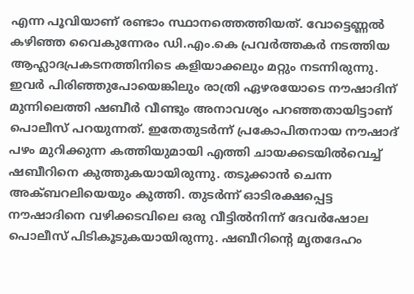എന്ന പൂവിയാണ് രണ്ടാം സ്ഥാനത്തെത്തിയത്. വോട്ടെണ്ണൽ കഴിഞ്ഞ വൈകുന്നേരം ഡി.എം.കെ പ്രവർത്തകർ നടത്തിയ ആഹ്ലാദപ്രകടനത്തിനിടെ കളിയാക്കലും മറ്റും നടന്നിരുന്നു. ഇവർ പിരിഞ്ഞുപോയെങ്കിലും രാത്രി ഏഴരയോടെ നൗഷാദിന് മുന്നിലെത്തി ഷബീർ വീണ്ടും അനാവശ്യം പറഞ്ഞതായിട്ടാണ് പൊലീസ് പറയുന്നത്. ഇതേതുടർന്ന് പ്രകോപിതനായ നൗഷാദ് പഴം മുറിക്കുന്ന കത്തിയുമായി എത്തി ചായക്കടയിൽവെച്ച് ഷബീറിനെ കുത്തുകയായിരുന്നു. തടുക്കാൻ ചെന്ന അക്ബറലിയെയും കുത്തി. തുടർന്ന് ഓടിരക്ഷപ്പെട്ട നൗഷാദിനെ വഴിക്കടവിലെ ഒരു വീട്ടിൽനിന്ന് ദേവർഷോല പൊലീസ് പിടികൂടുകയായിരുന്നു. ഷബീറിന്റെ മൃതദേഹം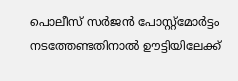പൊലീസ് സർജൻ പോസ്റ്റ്മോർട്ടം നടത്തേണ്ടതിനാൽ ഊട്ടിയിലേക്ക്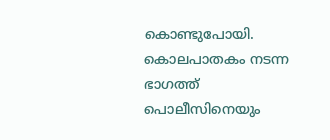കൊണ്ടുപോയി. കൊലപാതകം നടന്ന ഭാഗത്ത് പൊലീസിനെയും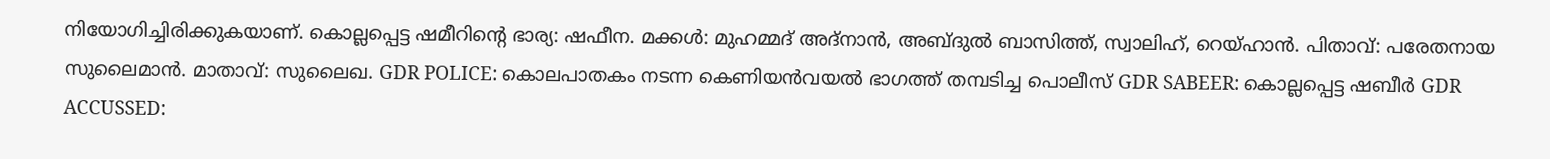നിയോഗിച്ചിരിക്കുകയാണ്. കൊല്ലപ്പെട്ട ഷമീറിന്റെ ഭാര്യ: ഷഫീന. മക്കൾ: മുഹമ്മദ് അദ്നാൻ, അബ്ദുൽ ബാസിത്ത്, സ്വാലിഹ്, റെയ്ഹാൻ. പിതാവ്: പരേതനായ സുലൈമാൻ. മാതാവ്: സുലൈഖ. GDR POLICE: കൊലപാതകം നടന്ന കെണിയൻവയൽ ഭാഗത്ത് തമ്പടിച്ച പൊലീസ് GDR SABEER: കൊല്ലപ്പെട്ട ഷബീർ GDR ACCUSSED: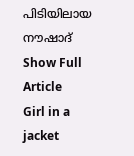പിടിയിലായ നൗഷാദ്
Show Full Article
Girl in a jacket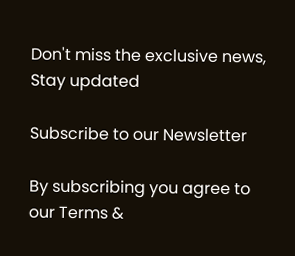Don't miss the exclusive news, Stay updated

Subscribe to our Newsletter

By subscribing you agree to our Terms &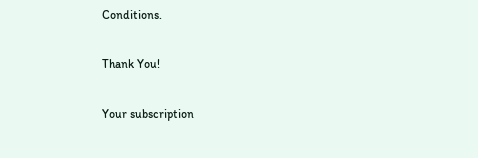Conditions.

Thank You!

Your subscription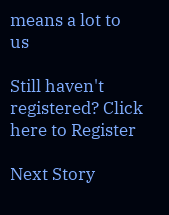means a lot to us

Still haven't registered? Click here to Register

Next Story